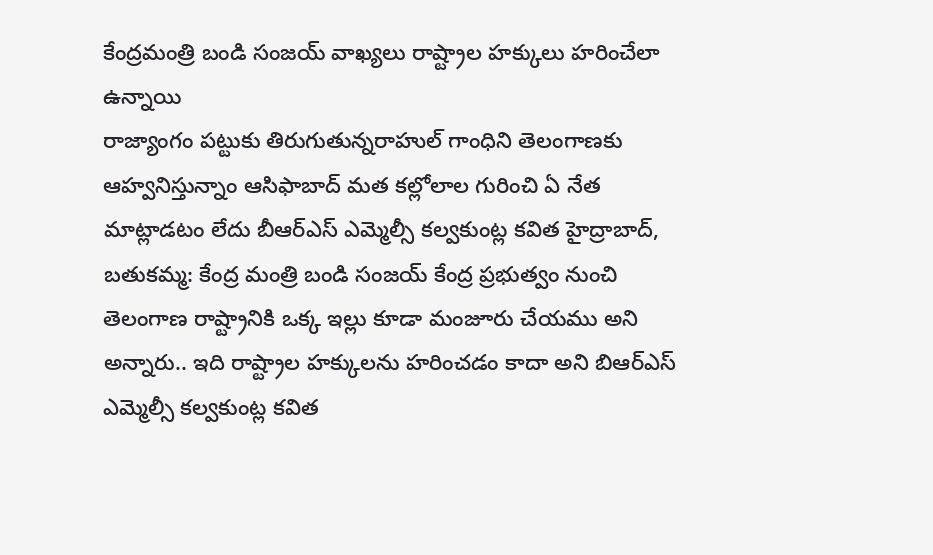కేంద్రమంత్రి బండి సంజయ్ వాఖ్యలు రాష్ట్రాల హక్కులు హరించేలా ఉన్నాయి
రాజ్యాంగం పట్టుకు తిరుగుతున్నరాహుల్ గాంధిని తెలంగాణకు ఆహ్వనిస్తున్నాం ఆసిఫాబాద్ మత కల్లోలాల గురించి ఏ నేత మాట్లాడటం లేదు బీఆర్ఎస్ ఎమ్మెల్సీ కల్వకుంట్ల కవిత హైద్రాబాద్, బతుకమ్మ: కేంద్ర మంత్రి బండి సంజయ్ కేంద్ర ప్రభుత్వం నుంచి తెలంగాణ రాష్ట్రానికి ఒక్క ఇల్లు కూడా మంజూరు చేయము అని అన్నారు.. ఇది రాష్ట్రాల హక్కులను హరించడం కాదా అని బిఆర్ఎస్ ఎమ్మెల్సీ కల్వకుంట్ల కవిత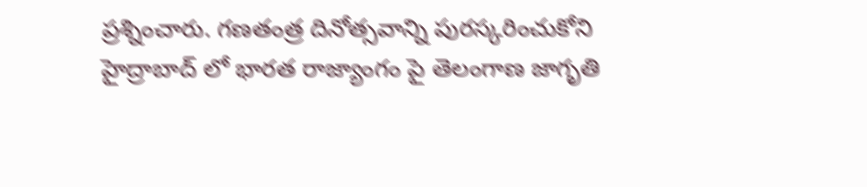ప్రశ్నించారు. గణతంత్ర దినోత్సవాన్ని పురస్కరించుకోని హైద్రాబాద్ లో భారత రాజ్యాంగం పై తెలంగాణ జాగృతి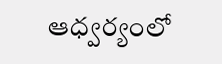ఆధ్వర్యంలో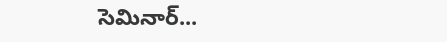సెమినార్...